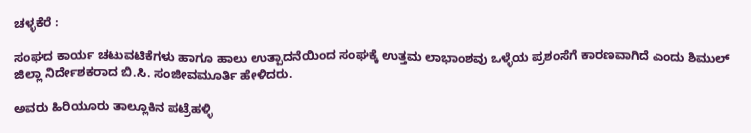ಚಳ್ಳಕೆರೆ :

ಸಂಘದ ಕಾರ್ಯ ಚಟುವಟಿಕೆಗಳು ಹಾಗೂ ಹಾಲು ಉತ್ಪಾದನೆಯಿಂದ ಸಂಘಕ್ಕೆ ಉತ್ತಮ ಲಾಭಾಂಶವು ಒಳ್ಳೆಯ ಪ್ರಶಂಸೆಗೆ ಕಾರಣವಾಗಿದೆ ಎಂದು ಶಿಮುಲ್ ಜಿಲ್ಲಾ ನಿರ್ದೇಶಕರಾದ ಬಿ.ಸಿ. ಸಂಜೀವಮೂರ್ತಿ ಹೇಳಿದರು.

ಅವರು ಹಿರಿಯೂರು ತಾಲ್ಲೂಕಿನ ಪಟ್ರೆಹಳ್ಳಿ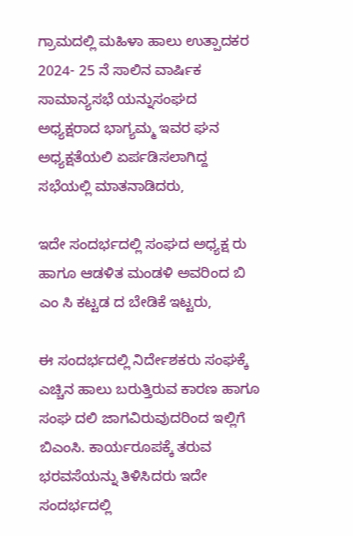ಗ್ರಾಮದಲ್ಲಿ ಮಹಿಳಾ ಹಾಲು ಉತ್ಪಾದಕರ 2024- 25 ನೆ ಸಾಲಿನ ವಾರ್ಷಿಕ ಸಾಮಾನ್ಯಸಭೆ ಯನ್ನುಸಂಘದ ಅಧ್ಯಕ್ಷರಾದ ಭಾಗ್ಯಮ್ಮ ಇವರ ಘನ ಅಧ್ಯಕ್ಷತೆಯಲಿ ಏರ್ಪಡಿಸಲಾಗಿದ್ದ ಸಭೆಯಲ್ಲಿ ಮಾತನಾಡಿದರು,

ಇದೇ ಸಂದರ್ಭದಲ್ಲಿ ಸಂಘದ ಅಧ್ಯಕ್ಷ ರು ಹಾಗೂ ಆಡಳಿತ ಮಂಡಳಿ ಅವರಿಂದ ಬಿ ಎಂ ಸಿ ಕಟ್ಟಡ ದ ಬೇಡಿಕೆ ಇಟ್ಟರು,

ಈ ಸಂದರ್ಭದಲ್ಲಿ ನಿರ್ದೇಶಕರು ಸಂಘಕ್ಕೆ ಎಚ್ಚಿನ ಹಾಲು ಬರುತ್ತಿರುವ ಕಾರಣ ಹಾಗೂ ಸಂಘ ದಲಿ ಜಾಗವಿರುವುದರಿಂದ ಇಲ್ಲಿಗೆ ಬಿಎಂಸಿ. ಕಾರ್ಯರೂಪಕ್ಕೆ ತರುವ ಭರವಸೆಯನ್ನು ತಿಳಿಸಿದರು ಇದೇ ಸಂದರ್ಭದಲ್ಲಿ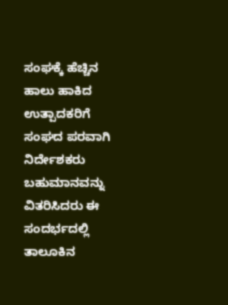ಸಂಘಕ್ಕೆ ಹೆಚ್ಚಿನ ಹಾಲು ಹಾಕಿದ ಉತ್ಪಾದಕರಿಗೆ ಸಂಘದ ಪರವಾಗಿ ನಿರ್ದೇಶಕರು ಬಹುಮಾನವನ್ನು ವಿತರಿಸಿದರು ಈ ಸಂದರ್ಭದಲ್ಲಿ ತಾಲೂಕಿನ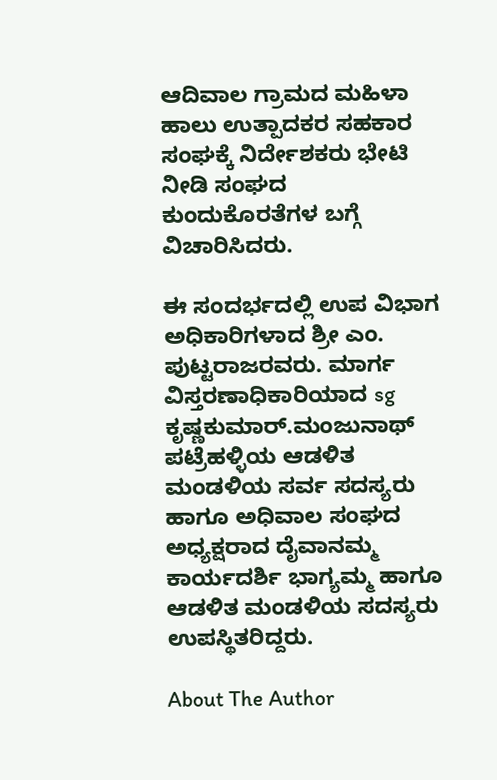ಆದಿವಾಲ ಗ್ರಾಮದ ಮಹಿಳಾ ಹಾಲು ಉತ್ಪಾದಕರ ಸಹಕಾರ ಸಂಘಕ್ಕೆ ನಿರ್ದೇಶಕರು ಭೇಟಿ ನೀಡಿ ಸಂಘದ ಕುಂದುಕೊರತೆಗಳ ಬಗ್ಗೆ ವಿಚಾರಿಸಿದರು.

ಈ ಸಂದರ್ಭದಲ್ಲಿ ಉಪ ವಿಭಾಗ ಅಧಿಕಾರಿಗಳಾದ ಶ್ರೀ ಎಂ. ಪುಟ್ಟರಾಜರವರು. ಮಾರ್ಗ ವಿಸ್ತರಣಾಧಿಕಾರಿಯಾದ sg ಕೃಷ್ಣಕುಮಾರ್.ಮಂಜುನಾಥ್ ಪಟ್ರೆಹಳ್ಳಿಯ ಆಡಳಿತ ಮಂಡಳಿಯ ಸರ್ವ ಸದಸ್ಯರು ಹಾಗೂ ಅಧಿವಾಲ ಸಂಘದ ಅಧ್ಯಕ್ಷರಾದ ದೈವಾನಮ್ಮ ಕಾರ್ಯದರ್ಶಿ ಭಾಗ್ಯಮ್ಮ ಹಾಗೂ ಆಡಳಿತ ಮಂಡಳಿಯ ಸದಸ್ಯರು ಉಪಸ್ಥಿತರಿದ್ದರು.

About The Author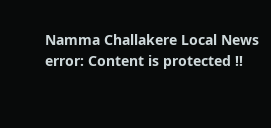Namma Challakere Local News
error: Content is protected !!